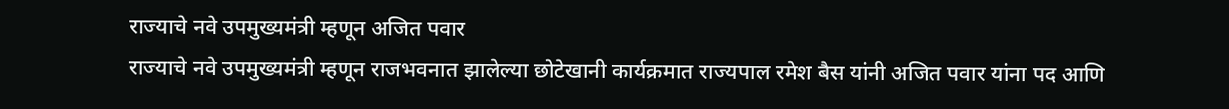राज्याचे नवे उपमुख्यमंत्री म्हणून अजित पवार
राज्याचे नवे उपमुख्यमंत्री म्हणून राजभवनात झालेल्या छोटेखानी कार्यक्रमात राज्यपाल रमेश बैस यांनी अजित पवार यांना पद आणि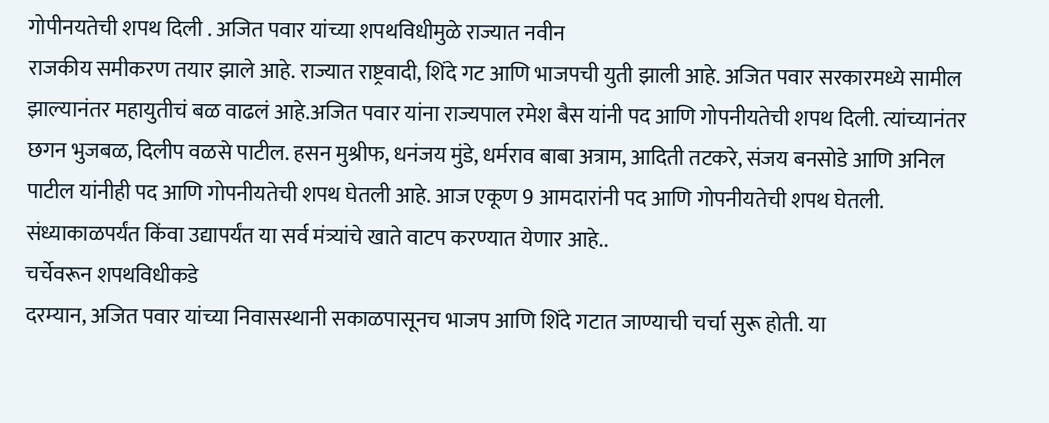गोपीनयतेची शपथ दिली . अजित पवार यांच्या शपथविधीमुळे राज्यात नवीन
राजकीय समीकरण तयार झाले आहे. राज्यात राष्ट्रवादी, शिंदे गट आणि भाजपची युती झाली आहे. अजित पवार सरकारमध्ये सामील झाल्यानंतर महायुतीचं बळ वाढलं आहे.अजित पवार यांना राज्यपाल रमेश बैस यांनी पद आणि गोपनीयतेची शपथ दिली. त्यांच्यानंतर छगन भुजबळ, दिलीप वळसे पाटील. हसन मुश्रीफ, धनंजय मुंडे, धर्मराव बाबा अत्राम, आदिती तटकरे, संजय बनसोडे आणि अनिल पाटील यांनीही पद आणि गोपनीयतेची शपथ घेतली आहे. आज एकूण 9 आमदारांनी पद आणि गोपनीयतेची शपथ घेतली. संध्याकाळपर्यंत किंवा उद्यापर्यंत या सर्व मंत्र्यांचे खाते वाटप करण्यात येणार आहे..
चर्चेवरून शपथविधीकडे
दरम्यान, अजित पवार यांच्या निवासस्थानी सकाळपासूनच भाजप आणि शिंदे गटात जाण्याची चर्चा सुरू होती. या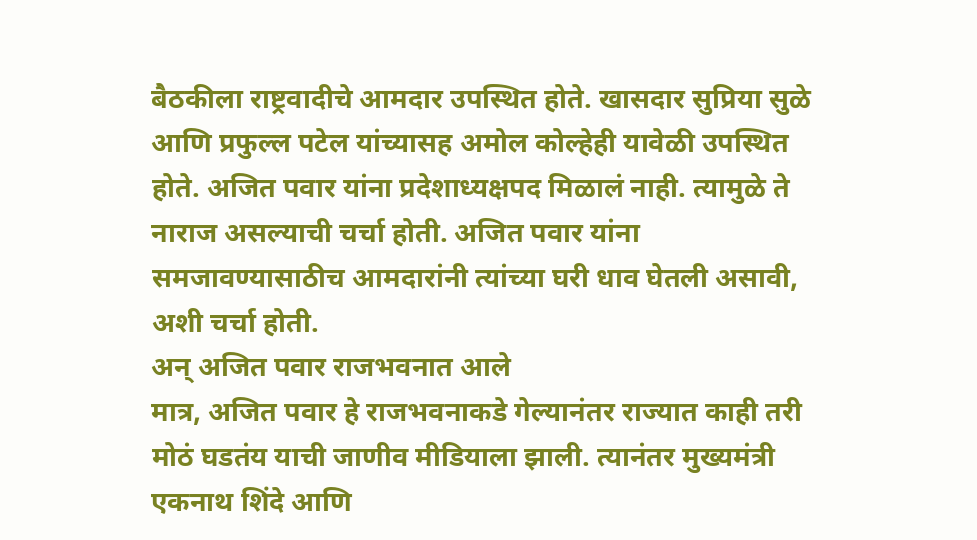बैठकीला राष्ट्रवादीचे आमदार उपस्थित होते. खासदार सुप्रिया सुळे आणि प्रफुल्ल पटेल यांच्यासह अमोल कोल्हेही यावेळी उपस्थित होते. अजित पवार यांना प्रदेशाध्यक्षपद मिळालं नाही. त्यामुळे ते नाराज असल्याची चर्चा होती. अजित पवार यांना समजावण्यासाठीच आमदारांनी त्यांच्या घरी धाव घेतली असावी, अशी चर्चा होती.
अन् अजित पवार राजभवनात आले
मात्र, अजित पवार हे राजभवनाकडे गेल्यानंतर राज्यात काही तरी मोठं घडतंय याची जाणीव मीडियाला झाली. त्यानंतर मुख्यमंत्री एकनाथ शिंदे आणि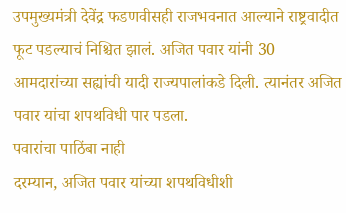उपमुख्यमंत्री देवेंद्र फडणवीसही राजभवनात आल्याने राष्ट्रवादीत फूट पडल्याचं निश्चित झालं. अजित पवार यांनी 30 आमदारांच्या सह्यांची यादी राज्यपालांकडे दिली. त्यानंतर अजित पवार यांचा शपथविधी पार पडला.
पवारांचा पाठिंबा नाही
दरम्यान, अजित पवार यांच्या शपथविधीशी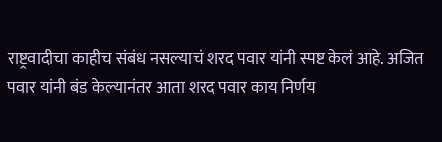राष्ट्रवादीचा काहीच संबंध नसल्याचं शरद पवार यांनी स्पष्ट केलं आहे. अजित पवार यांनी बंड केल्यानंतर आता शरद पवार काय निर्णय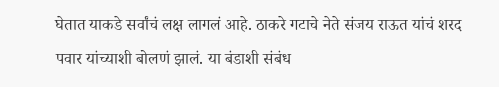घेतात याकडे सर्वांचं लक्ष लागलं आहे. ठाकरे गटाचे नेते संजय राऊत यांचं शरद पवार यांच्याशी बोलणं झालं. या बंडाशी संबंध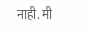नाही. मी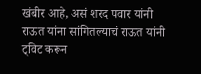खंबीर आहे, असं शरद पवार यांनी राऊत यांना सांगितल्याचं राऊत यांनी ट्विट करून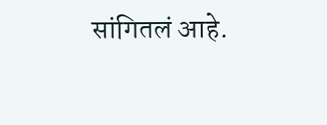सांगितलं आहे.